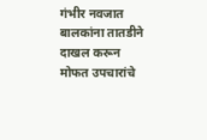गंभीर नवजात बालकांना तातडीने दाखल करून मोफत उपचारांचे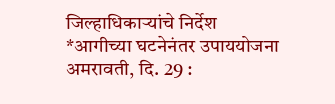जिल्हाधिकाऱ्यांचे निर्देश
*आगीच्या घटनेनंतर उपाययोजना
अमरावती, दि. 29 :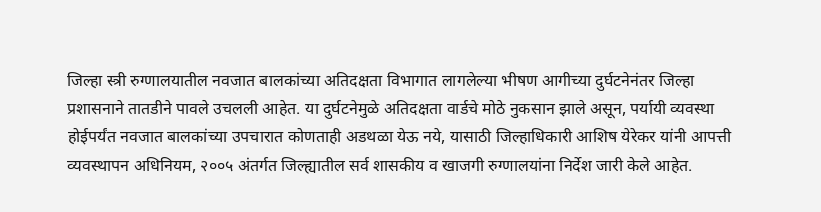जिल्हा स्त्री रुग्णालयातील नवजात बालकांच्या अतिदक्षता विभागात लागलेल्या भीषण आगीच्या दुर्घटनेनंतर जिल्हा प्रशासनाने तातडीने पावले उचलली आहेत. या दुर्घटनेमुळे अतिदक्षता वार्डचे मोठे नुकसान झाले असून, पर्यायी व्यवस्था होईपर्यंत नवजात बालकांच्या उपचारात कोणताही अडथळा येऊ नये, यासाठी जिल्हाधिकारी आशिष येरेकर यांनी आपत्ती व्यवस्थापन अधिनियम, २००५ अंतर्गत जिल्ह्यातील सर्व शासकीय व खाजगी रुग्णालयांना निर्देश जारी केले आहेत.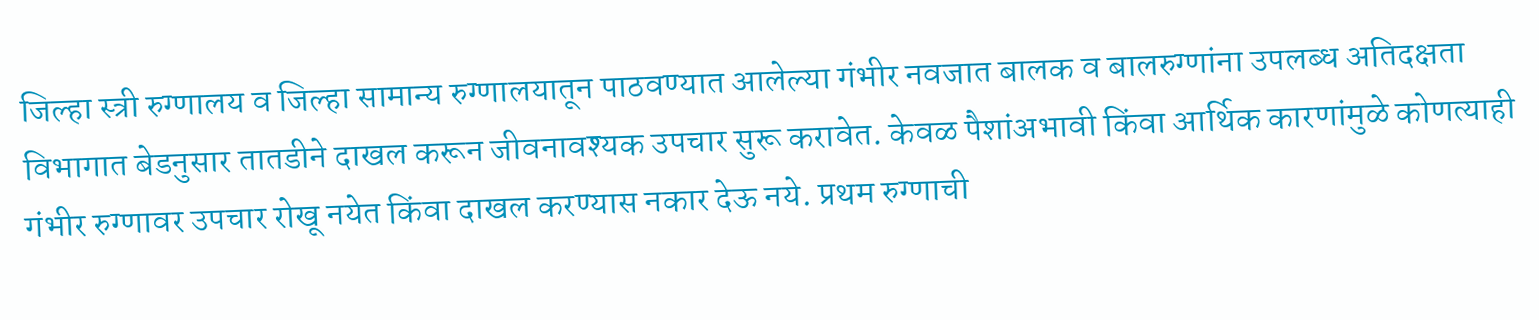जिल्हा स्त्री रुग्णालय व जिल्हा सामान्य रुग्णालयातून पाठवण्यात आलेल्या गंभीर नवजात बालक व बालरुग्णांना उपलब्ध अतिदक्षता विभागात बेडनुसार तातडीने दाखल करून जीवनावश्यक उपचार सुरू करावेत. केवळ पैशांअभावी किंवा आर्थिक कारणांमुळे कोणत्याही गंभीर रुग्णावर उपचार रोखू नयेत किंवा दाखल करण्यास नकार देऊ नये. प्रथम रुग्णाची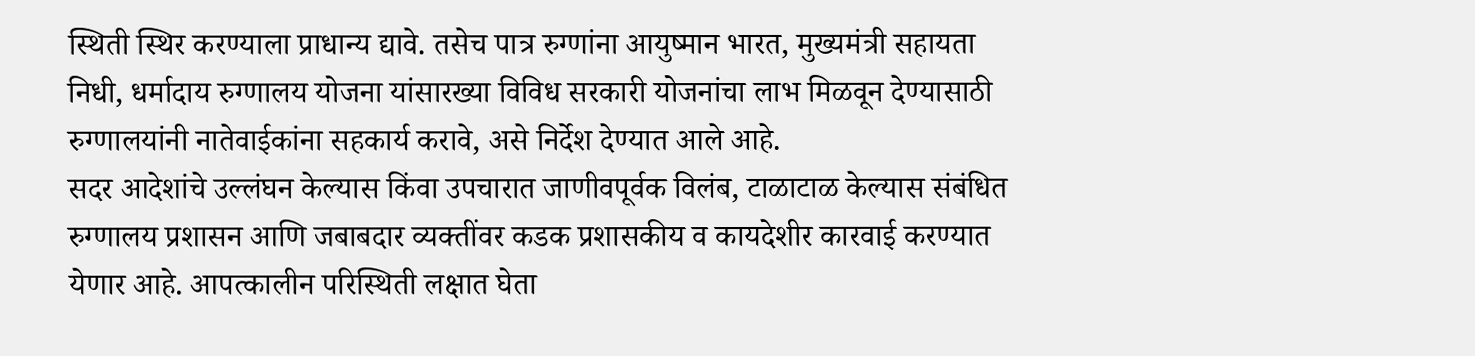स्थिती स्थिर करण्याला प्राधान्य द्यावे. तसेच पात्र रुग्णांना आयुष्मान भारत, मुख्यमंत्री सहायता निधी, धर्मादाय रुग्णालय योजना यांसारख्या विविध सरकारी योजनांचा लाभ मिळवून देण्यासाठी रुग्णालयांनी नातेवाईकांना सहकार्य करावे, असे निर्देश देण्यात आले आहे.
सदर आदेशांचे उल्लंघन केल्यास किंवा उपचारात जाणीवपूर्वक विलंब, टाळाटाळ केल्यास संबंधित रुग्णालय प्रशासन आणि जबाबदार व्यक्तींवर कडक प्रशासकीय व कायदेशीर कारवाई करण्यात येणार आहे. आपत्कालीन परिस्थिती लक्षात घेता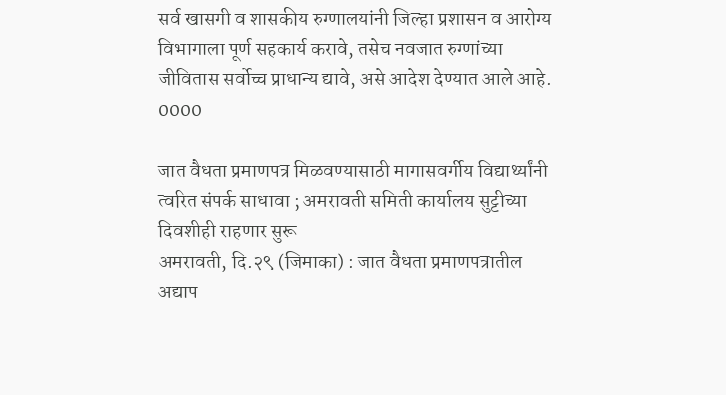सर्व खासगी व शासकीय रुग्णालयांनी जिल्हा प्रशासन व आरोग्य विभागाला पूर्ण सहकार्य करावे, तसेच नवजात रुग्णांच्या जीवितास सर्वोच्च प्राधान्य द्यावे, असे आदेश देण्यात आले आहे.
0000

जात वैधता प्रमाणपत्र मिळवण्यासाठी मागासवर्गीय विद्यार्थ्यांनी त्वरित संपर्क साधावा ; अमरावती समिती कार्यालय सुट्टीच्या दिवशीही राहणार सुरू
अमरावती, दि.२९ (जिमाका) : जात वैधता प्रमाणपत्रातील अद्याप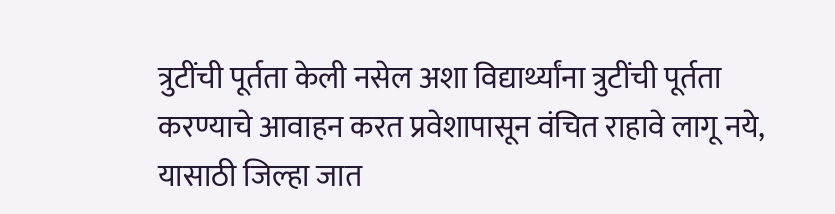त्रुटींची पूर्तता केली नसेल अशा विद्यार्थ्यांना त्रुटींची पूर्तता करण्याचे आवाहन करत प्रवेशापासून वंचित राहावे लागू नये, यासाठी जिल्हा जात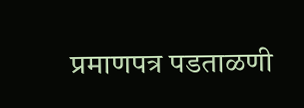प्रमाणपत्र पडताळणी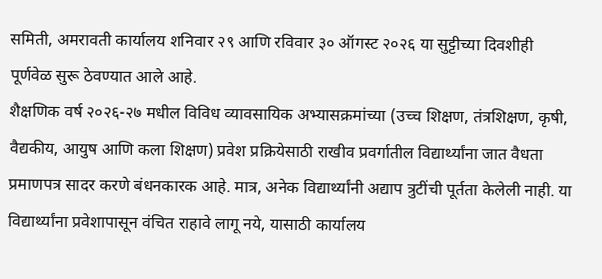समिती, अमरावती कार्यालय शनिवार २९ आणि रविवार ३० ऑगस्ट २०२६ या सुट्टीच्या दिवशीही पूर्णवेळ सुरू ठेवण्यात आले आहे.
शैक्षणिक वर्ष २०२६-२७ मधील विविध व्यावसायिक अभ्यासक्रमांच्या (उच्च शिक्षण, तंत्रशिक्षण, कृषी, वैद्यकीय, आयुष आणि कला शिक्षण) प्रवेश प्रक्रियेसाठी राखीव प्रवर्गातील विद्यार्थ्यांना जात वैधता प्रमाणपत्र सादर करणे बंधनकारक आहे. मात्र, अनेक विद्यार्थ्यांनी अद्याप त्रुटींची पूर्तता केलेली नाही. या विद्यार्थ्यांना प्रवेशापासून वंचित राहावे लागू नये, यासाठी कार्यालय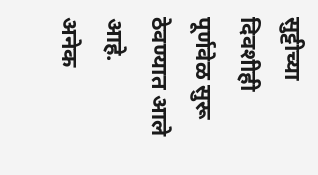सुट्टीच्या दिवशीही पूर्णवेळ सुरू ठेवण्यात आले आहे.
अनेक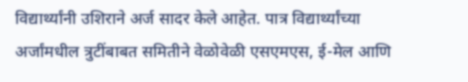विद्यार्थ्यांनी उशिराने अर्ज सादर केले आहेत. पात्र विद्यार्थ्यांच्या अर्जांमधील त्रुटींबाबत समितीने वेळोवेळी एसएमएस, ई-मेल आणि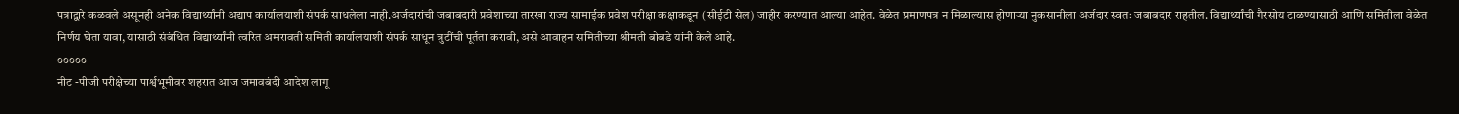पत्राद्वारे कळवले असूनही अनेक विद्यार्थ्यांनी अद्याप कार्यालयाशी संपर्क साधलेला नाही.अर्जदारांची जबाबदारी प्रवेशाच्या तारखा राज्य सामाईक प्रवेश परीक्षा कक्षाकडून (सीईटी सेल) जाहीर करण्यात आल्या आहेत. वेळेत प्रमाणपत्र न मिळाल्यास होणाऱ्या नुकसानीला अर्जदार स्वतः जबाबदार राहतील. विद्यार्थ्यांची गैरसोय टाळण्यासाठी आणि समितीला वेळेत निर्णय घेता यावा, यासाठी संबंधित विद्यार्थ्यांनी त्वरित अमरावती समिती कार्यालयाशी संपर्क साधून त्रुटींची पूर्तता करावी, असे आवाहन समितीच्या श्रीमती बोबडे यांनी केले आहे.
०००००
नीट -पीजी परीक्षेच्या पार्श्वभूमीवर शहरात आज जमावबंदी आदेश लागू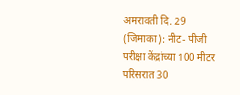अमरावती दि. 29 (जिमाका): नीट- पीजी परीक्षा केंद्रांच्या 100 मीटर परिसरात 30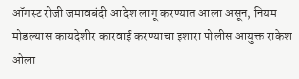ऑगस्ट रोजी जमावबंदी आदेश लागू करण्यात आला असून, नियम मोडल्यास कायदेशीर कारवाई करण्याचा इशारा पोलीस आयुक्त राकेश ओला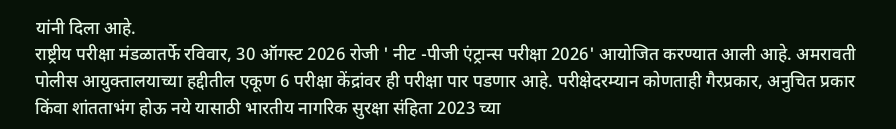यांनी दिला आहे.
राष्ट्रीय परीक्षा मंडळातर्फे रविवार, 30 ऑगस्ट 2026 रोजी ' नीट -पीजी एंट्रान्स परीक्षा 2026' आयोजित करण्यात आली आहे. अमरावती पोलीस आयुक्तालयाच्या हद्दीतील एकूण 6 परीक्षा केंद्रांवर ही परीक्षा पार पडणार आहे. परीक्षेदरम्यान कोणताही गैरप्रकार, अनुचित प्रकार किंवा शांतताभंग होऊ नये यासाठी भारतीय नागरिक सुरक्षा संहिता 2023 च्या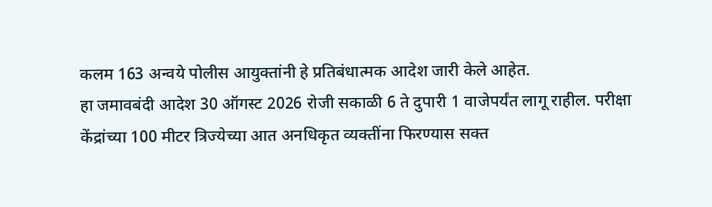कलम 163 अन्वये पोलीस आयुक्तांनी हे प्रतिबंधात्मक आदेश जारी केले आहेत.
हा जमावबंदी आदेश 30 ऑगस्ट 2026 रोजी सकाळी 6 ते दुपारी 1 वाजेपर्यंत लागू राहील. परीक्षा केंद्रांच्या 100 मीटर त्रिज्येच्या आत अनधिकृत व्यक्तींना फिरण्यास सक्त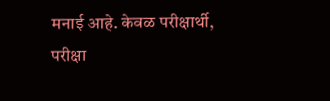मनाई आहे. केवळ परीक्षार्थी, परीक्षा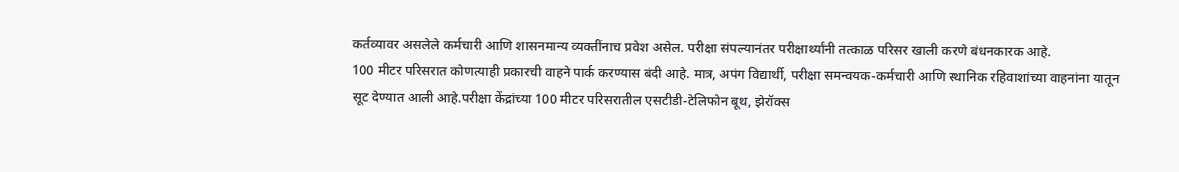कर्तव्यावर असलेले कर्मचारी आणि शासनमान्य व्यक्तींनाच प्रवेश असेल. परीक्षा संपल्यानंतर परीक्षार्थ्यांनी तत्काळ परिसर खाली करणे बंधनकारक आहे.
100 मीटर परिसरात कोणत्याही प्रकारची वाहने पार्क करण्यास बंदी आहे. मात्र, अपंग विद्यार्थी, परीक्षा समन्वयक-कर्मचारी आणि स्थानिक रहिवाशांच्या वाहनांना यातून सूट देण्यात आली आहे.परीक्षा केंद्रांच्या 100 मीटर परिसरातील एसटीडी-टेलिफोन बूथ, झेरॉक्स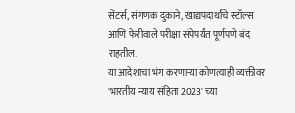सेंटर्स, संगणक दुकाने, खाद्यपदार्थांचे स्टॉल्स आणि फेरीवाले परीक्षा संपेपर्यंत पूर्णपणे बंद राहतील.
या आदेशाचा भंग करणाऱ्या कोणत्याही व्यक्तीवर 'भारतीय न्याय संहिता 2023' च्या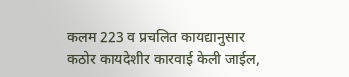कलम 223 व प्रचलित कायद्यानुसार कठोर कायदेशीर कारवाई केली जाईल,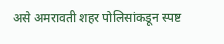असे अमरावती शहर पोलिसांकडून स्पष्ट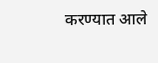करण्यात आले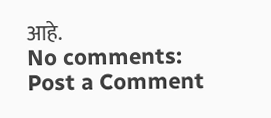आहे.
No comments:
Post a Comment